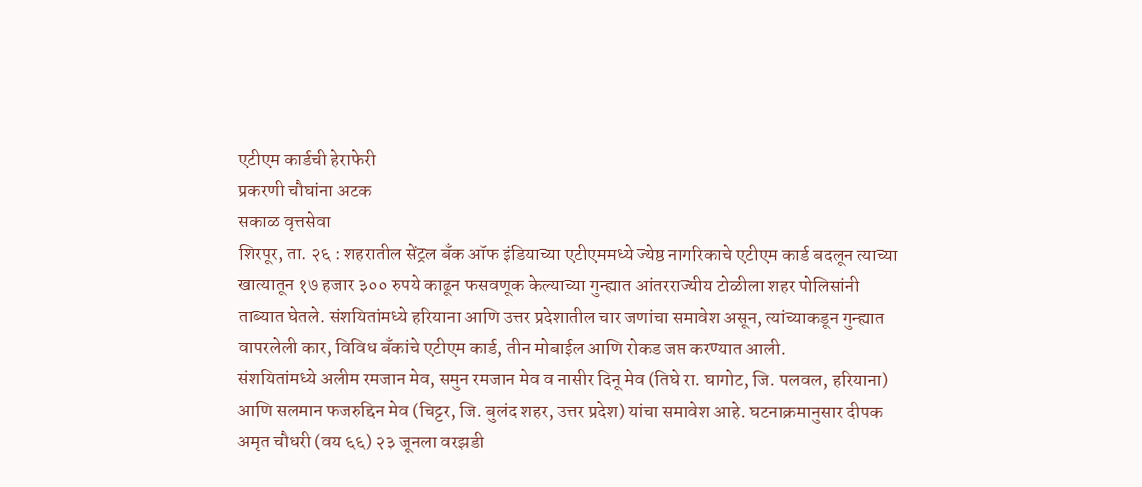एटीएम कार्डची हेराफेरी
प्रकरणी चौघांना अटक
सकाळ वृत्तसेवा
शिरपूर, ता. २६ : शहरातील सेंट्रल बँक ऑफ इंडियाच्या एटीएममध्ये ज्येष्ठ नागरिकाचे एटीएम कार्ड बदलून त्याच्या खात्यातून १७ हजार ३०० रुपये काढून फसवणूक केल्याच्या गुन्ह्यात आंतरराज्यीय टोळीला शहर पोलिसांनी ताब्यात घेतले. संशयितांमध्ये हरियाना आणि उत्तर प्रदेशातील चार जणांचा समावेश असून, त्यांच्याकडून गुन्ह्यात वापरलेली कार, विविध बँकांचे एटीएम कार्ड, तीन मोबाईल आणि रोकड जप्त करण्यात आली.
संशयितांमध्ये अलीम रमजान मेव, समुन रमजान मेव व नासीर दिनू मेव (तिघे रा. घागोट, जि. पलवल, हरियाना) आणि सलमान फजरुद्दिन मेव (चिट्टर, जि. बुलंद शहर, उत्तर प्रदेश) यांचा समावेश आहे. घटनाक्रमानुसार दीपक अमृत चौधरी (वय ६६) २३ जूनला वरझडी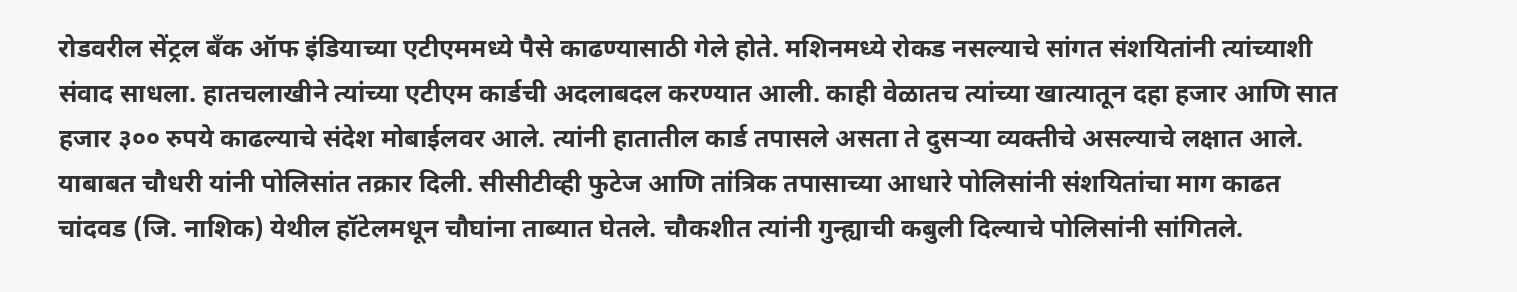रोडवरील सेंट्रल बँक ऑफ इंडियाच्या एटीएममध्ये पैसे काढण्यासाठी गेले होते. मशिनमध्ये रोकड नसल्याचे सांगत संशयितांनी त्यांच्याशी संवाद साधला. हातचलाखीने त्यांच्या एटीएम कार्डची अदलाबदल करण्यात आली. काही वेळातच त्यांच्या खात्यातून दहा हजार आणि सात हजार ३०० रुपये काढल्याचे संदेश मोबाईलवर आले. त्यांनी हातातील कार्ड तपासले असता ते दुसऱ्या व्यक्तीचे असल्याचे लक्षात आले. याबाबत चौधरी यांनी पोलिसांत तक्रार दिली. सीसीटीव्ही फुटेज आणि तांत्रिक तपासाच्या आधारे पोलिसांनी संशयितांचा माग काढत चांदवड (जि. नाशिक) येथील हॉटेलमधून चौघांना ताब्यात घेतले. चौकशीत त्यांनी गुन्ह्याची कबुली दिल्याचे पोलिसांनी सांगितले.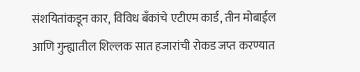संशयितांकडून कार, विविध बँकांचे एटीएम कार्ड, तीन मोबाईल आणि गुन्ह्यातील शिल्लक सात हजारांची रोकड जप्त करण्यात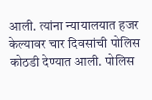आली. त्यांना न्यायालयात हजर केल्यावर चार दिवसांची पोलिस कोठडी देण्यात आली. पोलिस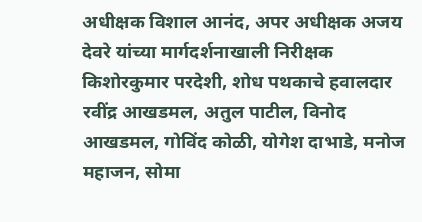अधीक्षक विशाल आनंद, अपर अधीक्षक अजय देवरे यांच्या मार्गदर्शनाखाली निरीक्षक किशोरकुमार परदेशी, शोध पथकाचे हवालदार रवींद्र आखडमल, अतुल पाटील, विनोद आखडमल, गोविंद कोळी, योगेश दाभाडे, मनोज महाजन, सोमा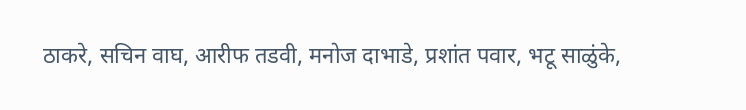ठाकरे, सचिन वाघ, आरीफ तडवी, मनोज दाभाडे, प्रशांत पवार, भटू साळुंके,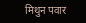मिथुन पवार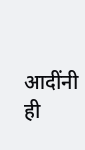आदींनी ही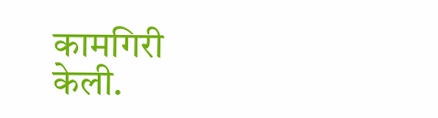कामगिरी केली.